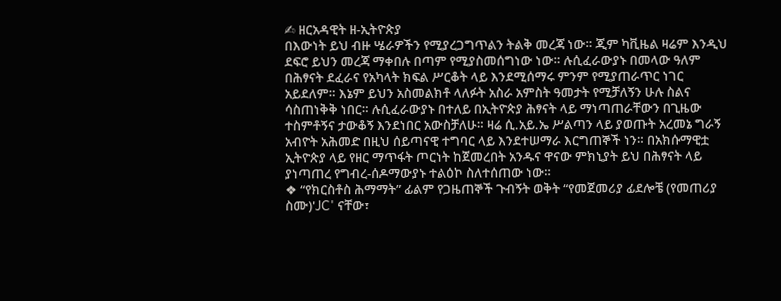✍ ዘርአዳዊት ዘ-ኢትዮጵያ
በእውነት ይህ ብዙ ሤራዎችን የሚያረጋግጥልን ትልቅ መረጃ ነው። ጂም ካቪዜል ዛሬም እንዲህ ደፍሮ ይህን መረጃ ማቀበሉ በጣም የሚያስመሰግነው ነው። ሉሲፈራውያኑ በመላው ዓለም በሕፃናት ደፈራና የአካላት ክፍል ሥርቆት ላይ እንደሚሰማሩ ምንም የሚያጠራጥር ነገር አይደለም። እኔም ይህን አስመልክቶ ላለፉት አስራ አምስት ዓመታት የሚቻለኝን ሁሉ ስልና ሳስጠነቅቅ ነበር። ሉሲፈራውያኑ በተለይ በኢትዮጵያ ሕፃናት ላይ ማነጣጠራቸውን በጊዜው ተስምቶኝና ታውቆኝ እንደነበር አውስቻለሁ። ዛሬ ሲ.አይ.ኤ ሥልጣን ላይ ያወጡት አረመኔ ግራኝ አብዮት አሕመድ በዚህ ሰይጣናዊ ተግባር ላይ እንደተሠማራ እርግጠኞች ነን። በአክሱማዊቷ ኢትዮጵያ ላይ የዘር ማጥፋት ጦርነት ከጀመረበት አንዱና ዋናው ምክኒያት ይህ በሕፃናት ላይ ያነጣጠረ የግብረ-ሰዶማውያኑ ተልዕኮ ስለተሰጠው ነው።
❖ “የክርስቶስ ሕማማት” ፊልም የጋዜጠኞች ጉብኝት ወቅት “የመጀመሪያ ፊደሎቼ (የመጠሪያ ስሙ)'JC' ናቸው፣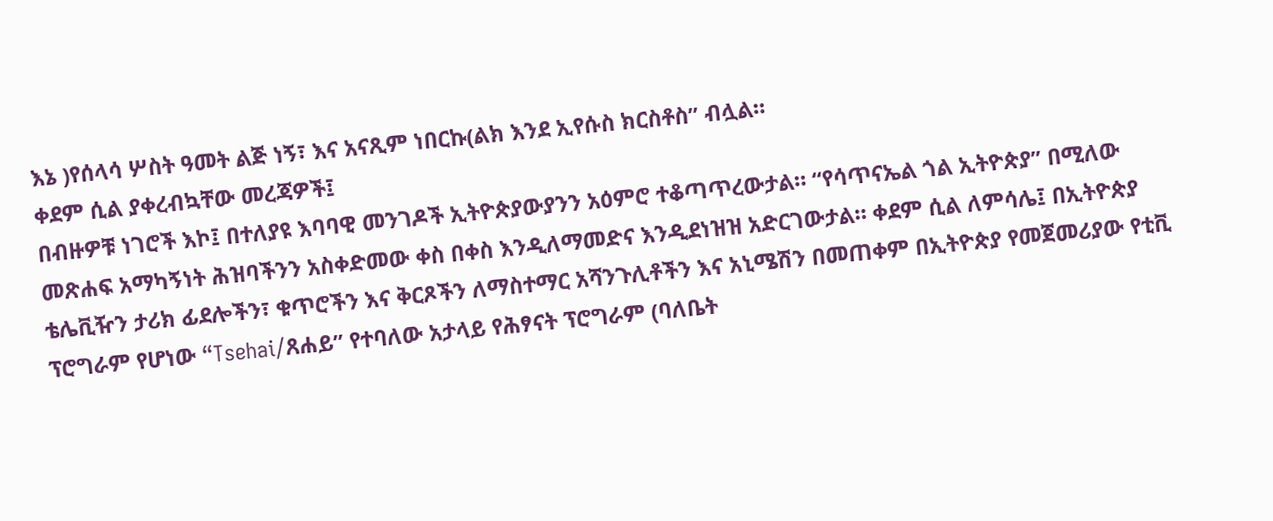እኔ )የሰላሳ ሦስት ዓመት ልጅ ነኝ፣ እና አናጺም ነበርኩ(ልክ እንደ ኢየሱስ ክርስቶስ” ብሏል።
ቀደም ሲል ያቀረብኳቸው መረጃዎች፤
በብዙዎቹ ነገሮች እኮ፤ በተለያዩ እባባዊ መንገዶች ኢትዮጵያውያንን አዕምሮ ተቆጣጥረውታል። “የሳጥናኤል ጎል ኢትዮጵያ” በሚለው መጽሐፍ አማካኝነት ሕዝባችንን አስቀድመው ቀስ በቀስ እንዲለማመድና እንዲደነዝዝ አድርገውታል። ቀደም ሲል ለምሳሌ፤ በኢትዮጵያ ቴሌቪዥን ታሪክ ፊደሎችን፣ ቁጥሮችን እና ቅርጾችን ለማስተማር አሻንጉሊቶችን እና አኒሜሽን በመጠቀም በኢትዮጵያ የመጀመሪያው የቲቪ ፕሮግራም የሆነው “Tsehai/ጸሐይ” የተባለው አታላይ የሕፃናት ፕሮግራም (ባለቤት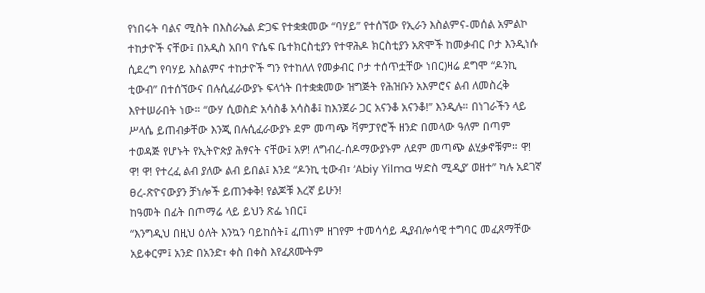የነበሩት ባልና ሚስት በእስራኤል ድጋፍ የተቋቋመው “ባሃይ” የተሰኘው የኢራን እስልምና-መሰል አምልኮ ተከታዮች ናቸው፤ በአዲስ አበባ ዮሴፍ ቤተክርስቲያን የተዋሕዶ ክርስቲያን አጽሞች ከመቃብር ቦታ እንዲነሱ ሲደረግ የባሃይ እስልምና ተከታዮች ግን የተከለለ የመቃብር ቦታ ተሰጥቷቸው ነበር)ዛሬ ደግሞ “ዶንኪ ቲውብ” በተሰኘውና በሉሲፈራውያኑ ፍላጎት በተቋቋመው ዝግጅት የሕዝቡን አእምሮና ልብ ለመስረቅ እየተሠራበት ነው። “ውሃ ሲወስድ አሳስቆ አሳስቆ፤ ከእንጀራ ጋር አናንቆ አናንቆ!” እንዲሉ። በነገራችን ላይ ሥላሴ ይጠብቃቸው እንጂ በሉሲፈራውያኑ ደም መጣጭ ቫምፓየሮች ዘንድ በመላው ዓለም በጣም ተወዳጅ የሆኑት የኢትዮጵያ ሕፃናት ናቸው፤ አዎ! ለግብረ-ሰዶማውያኑም ለደም መጣጭ ልሂቃኖቹም። ዋ! ዋ! ዋ! የተረፈ ልብ ያለው ልብ ይበል፤ እንደ “ዶንኪ ቲውብ፣ ‘Abiy Yilma ሣድስ ሚዲያ’ ወዘተ” ካሉ አደገኛ ፀረ-ጽዮናውያን ቻነሎች ይጠንቀቅ! የልጆቹ እረኛ ይሁን!
ከዓመት በፊት በጦማሬ ላይ ይህን ጽፌ ነበር፤
“እንግዲህ በዚህ ዕለት እንኳን ባይከሰት፤ ፈጠነም ዘገየም ተመሳሳይ ዲያብሎሳዊ ተግባር መፈጸማቸው አይቀርም፤ አንድ በአንድ፣ ቀስ በቀስ እየፈጸሙትም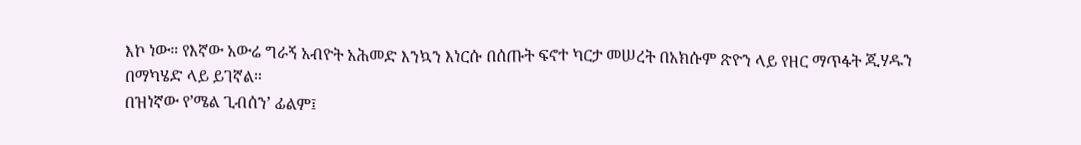እኮ ነው። የእኛው አውሬ ግራኝ አብዮት አሕመድ እንኳን እነርሱ በሰጡት ፍኖተ ካርታ መሠረት በአክሱም ጽዮን ላይ የዘር ማጥፋት ጂሃዱን በማካሄድ ላይ ይገኛል።
በዝነኛው የ’ሜል ጊብሰን’ ፊልም፤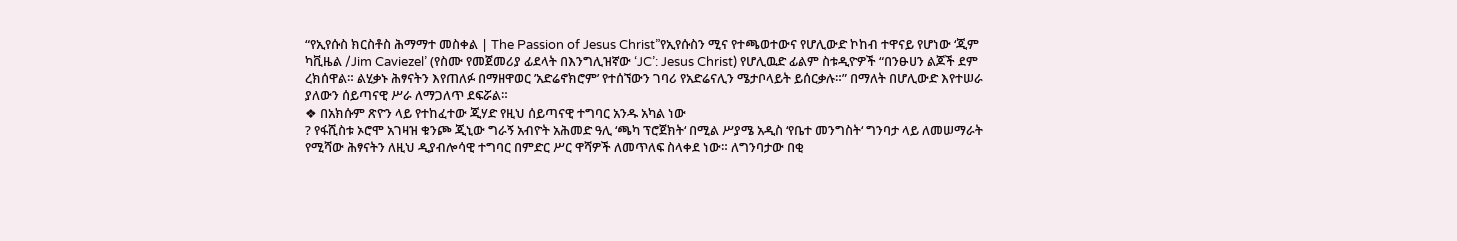“የኢየሱስ ክርስቶስ ሕማማተ መስቀል | The Passion of Jesus Christ”የኢየሱስን ሚና የተጫወተውና የሆሊውድ ኮከብ ተዋናይ የሆነው ‘ጂም ካቪዜል /Jim Caviezel’ (የስሙ የመጀመሪያ ፊደላት በእንግሊዝኛው ‘JC’: Jesus Christ) የሆሊዉድ ፊልም ስቱዲዮዎች “በንፁሀን ልጆች ደም ረክሰዋል። ልሂቃኑ ሕፃናትን እየጠለፉ በማዘዋወር ’አድሬኖክሮም’ የተሰኘውን ገባሪ የአድሬናሊን ሜታቦላይት ይሰርቃሉ።” በማለት በሆሊውድ እየተሠራ ያለውን ሰይጣናዊ ሥራ ለማጋለጥ ደፍሯል።
❖ በአክሱም ጽዮን ላይ የተከፈተው ጂሃድ የዚህ ሰይጣናዊ ተግባር አንዱ አካል ነው
? የፋሺስቱ ኦሮሞ አገዛዝ ቁንጮ ጂኒው ግራኝ አብዮት አሕመድ ዓሊ ‘ጫካ ፕሮጀክት‘ በሚል ሥያሜ አዲስ ‘የቤተ መንግስት‘ ግንባታ ላይ ለመሠማራት የሚሻው ሕፃናትን ለዚህ ዲያብሎሳዊ ተግባር በምድር ሥር ዋሻዎች ለመጥለፍ ስላቀደ ነው። ለግንባታው በቂ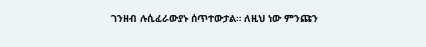ገንዘብ ሉሲፈራውያኑ ሰጥተውታል። ለዚህ ነው ምንጩን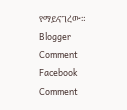የማይናገረው።
Blogger Comment
Facebook Comment